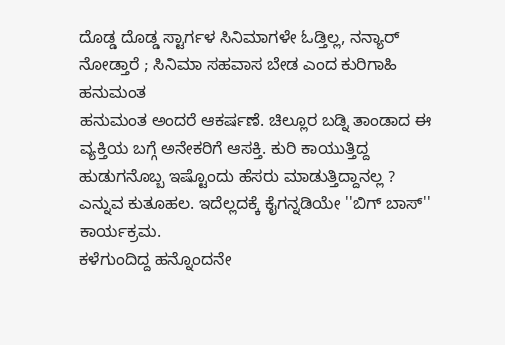ದೊಡ್ಡ ದೊಡ್ಡ ಸ್ಟಾರ್ಗಳ ಸಿನಿಮಾಗಳೇ ಓಡ್ತಿಲ್ಲ, ನನ್ಯಾರ್ ನೋಡ್ತಾರೆ ; ಸಿನಿಮಾ ಸಹವಾಸ ಬೇಡ ಎಂದ ಕುರಿಗಾಹಿ ಹನುಮಂತ
ಹನುಮಂತ ಅಂದರೆ ಆಕರ್ಷಣೆ. ಚಿಲ್ಲೂರ ಬಡ್ನಿ ತಾಂಡಾದ ಈ ವ್ಯಕ್ತಿಯ ಬಗ್ಗೆ ಅನೇಕರಿಗೆ ಆಸಕ್ತಿ. ಕುರಿ ಕಾಯುತ್ತಿದ್ದ ಹುಡುಗನೊಬ್ಬ ಇಷ್ಟೊಂದು ಹೆಸರು ಮಾಡುತ್ತಿದ್ದಾನಲ್ಲ ? ಎನ್ನುವ ಕುತೂಹಲ. ಇದೆಲ್ಲದಕ್ಕೆ ಕೈಗನ್ನಡಿಯೇ ''ಬಿಗ್ ಬಾಸ್'' ಕಾರ್ಯಕ್ರಮ.
ಕಳೆಗುಂದಿದ್ದ ಹನ್ನೊಂದನೇ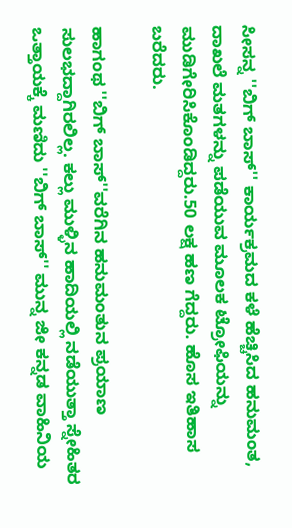ಸೀಸನ್ನ ''ಬಿಗ್ ಬಾಸ್'' ಕಾರ್ಯಕ್ರಮದ ಕಳೆ ಹೆಚ್ಚಿಸಿದ ಹನುಮಂತ, ದಾಖಲೆ ಮತಗಳನ್ನು ಪಡೆಯುವ ಮೂಲಕ ಟ್ರೋಫಿಯನ್ನು ಮುಡಿಗೇರಿಸಿಕೊಂಡಿದ್ದರು.50 ಲಕ್ಷ ಹಣ ಗೆದ್ದರು. ಹೊಸ ಇತಿಹಾಸ ಬರೆದರು.

ಹಾಗಂಥ ''ಬಿಗ್ ಬಾಸ್''ವರೆಗಿನ ಹನುಮಂತುನ ಪ್ರಯಾಣ ಸುಲಭದ್ದಾಗಿರಲಿಲ್ಲ. ಕಲ್ಲು ಮುಳ್ಳಿನ ಹಾದಿಯಲ್ಲಿ ನಡೆಯುತ್ತಾ ಸ್ನೇಹಿತರ ಒತ್ತಾಯಕ್ಕೆ ಮಣಿದು ''ಬಿಗ್ ಬಾಸ್'' ಮುನ್ನ ಜೀ ಕನ್ನಡ ವಾಹಿನಿಯ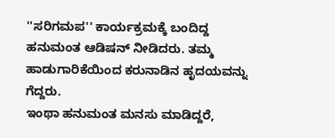''ಸರಿಗಮಪ'' ಕಾರ್ಯಕ್ರಮಕ್ಕೆ ಬಂದಿದ್ದ ಹನುಮಂತ ಆಡಿಷನ್ ನೀಡಿದರು. ತಮ್ಮ ಹಾಡುಗಾರಿಕೆಯಿಂದ ಕರುನಾಡಿನ ಹೃದಯವನ್ನು ಗೆದ್ದರು.
ಇಂಥಾ ಹನುಮಂತ ಮನಸು ಮಾಡಿದ್ದರೆ,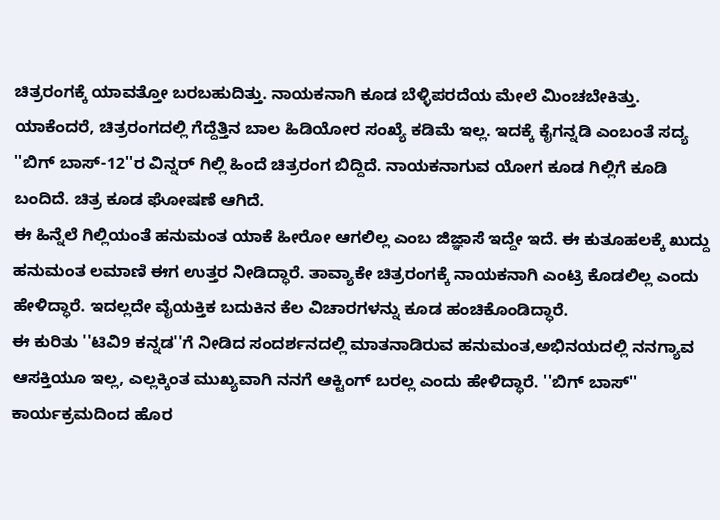ಚಿತ್ರರಂಗಕ್ಕೆ ಯಾವತ್ತೋ ಬರಬಹುದಿತ್ತು. ನಾಯಕನಾಗಿ ಕೂಡ ಬೆಳ್ಳಿಪರದೆಯ ಮೇಲೆ ಮಿಂಚಬೇಕಿತ್ತು. ಯಾಕೆಂದರೆ, ಚಿತ್ರರಂಗದಲ್ಲಿ ಗೆದ್ದೆತ್ತಿನ ಬಾಲ ಹಿಡಿಯೋರ ಸಂಖ್ಯೆ ಕಡಿಮೆ ಇಲ್ಲ. ಇದಕ್ಕೆ ಕೈಗನ್ನಡಿ ಎಂಬಂತೆ ಸದ್ಯ ''ಬಿಗ್ ಬಾಸ್-12''ರ ವಿನ್ನರ್ ಗಿಲ್ಲಿ ಹಿಂದೆ ಚಿತ್ರರಂಗ ಬಿದ್ದಿದೆ. ನಾಯಕನಾಗುವ ಯೋಗ ಕೂಡ ಗಿಲ್ಲಿಗೆ ಕೂಡಿ ಬಂದಿದೆ. ಚಿತ್ರ ಕೂಡ ಘೋಷಣೆ ಆಗಿದೆ.
ಈ ಹಿನ್ನೆಲೆ ಗಿಲ್ಲಿಯಂತೆ ಹನುಮಂತ ಯಾಕೆ ಹೀರೋ ಆಗಲಿಲ್ಲ ಎಂಬ ಜಿಜ್ಞಾಸೆ ಇದ್ದೇ ಇದೆ. ಈ ಕುತೂಹಲಕ್ಕೆ ಖುದ್ದು ಹನುಮಂತ ಲಮಾಣಿ ಈಗ ಉತ್ತರ ನೀಡಿದ್ಧಾರೆ. ತಾವ್ಯಾಕೇ ಚಿತ್ರರಂಗಕ್ಕೆ ನಾಯಕನಾಗಿ ಎಂಟ್ರಿ ಕೊಡಲಿಲ್ಲ ಎಂದು ಹೇಳಿದ್ಧಾರೆ. ಇದಲ್ಲದೇ ವೈಯಕ್ತಿಕ ಬದುಕಿನ ಕೆಲ ವಿಚಾರಗಳನ್ನು ಕೂಡ ಹಂಚಿಕೊಂಡಿದ್ಧಾರೆ.
ಈ ಕುರಿತು ''ಟಿವಿ9 ಕನ್ನಡ''ಗೆ ನೀಡಿದ ಸಂದರ್ಶನದಲ್ಲಿ ಮಾತನಾಡಿರುವ ಹನುಮಂತ,ಅಭಿನಯದಲ್ಲಿ ನನಗ್ಯಾವ ಆಸಕ್ತಿಯೂ ಇಲ್ಲ, ಎಲ್ಲಕ್ಕಿಂತ ಮುಖ್ಯವಾಗಿ ನನಗೆ ಆಕ್ಟಿಂಗ್ ಬರಲ್ಲ ಎಂದು ಹೇಳಿದ್ಧಾರೆ. ''ಬಿಗ್ ಬಾಸ್'' ಕಾರ್ಯಕ್ರಮದಿಂದ ಹೊರ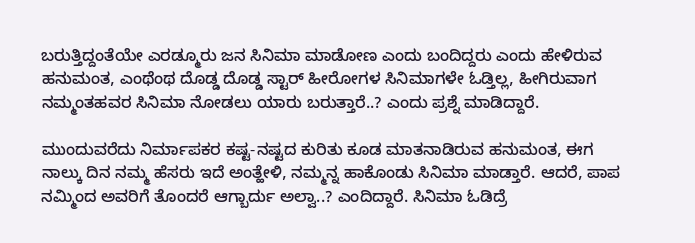ಬರುತ್ತಿದ್ದಂತೆಯೇ ಎರಡ್ಮೂರು ಜನ ಸಿನಿಮಾ ಮಾಡೋಣ ಎಂದು ಬಂದಿದ್ದರು ಎಂದು ಹೇಳಿರುವ ಹನುಮಂತ, ಎಂಥೆಂಥ ದೊಡ್ಡ ದೊಡ್ಡ ಸ್ಟಾರ್ ಹೀರೋಗಳ ಸಿನಿಮಾಗಳೇ ಓಡ್ತಿಲ್ಲ, ಹೀಗಿರುವಾಗ ನಮ್ಮಂತಹವರ ಸಿನಿಮಾ ನೋಡಲು ಯಾರು ಬರುತ್ತಾರೆ..? ಎಂದು ಪ್ರಶ್ನೆ ಮಾಡಿದ್ದಾರೆ.

ಮುಂದುವರೆದು ನಿರ್ಮಾಪಕರ ಕಷ್ಟ-ನಷ್ಟದ ಕುರಿತು ಕೂಡ ಮಾತನಾಡಿರುವ ಹನುಮಂತ, ಈಗ ನಾಲ್ಕು ದಿನ ನಮ್ಮ ಹೆಸರು ಇದೆ ಅಂತ್ಹೇಳಿ, ನಮ್ಮನ್ನ ಹಾಕೊಂಡು ಸಿನಿಮಾ ಮಾಡ್ತಾರೆ. ಆದರೆ, ಪಾಪ ನಮ್ಮಿಂದ ಅವರಿಗೆ ತೊಂದರೆ ಆಗ್ಬಾರ್ದು ಅಲ್ವಾ..? ಎಂದಿದ್ದಾರೆ. ಸಿನಿಮಾ ಓಡಿದ್ರೆ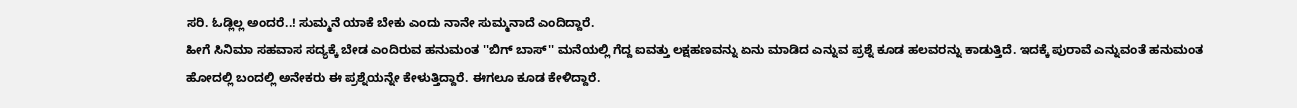ಸರಿ. ಓಡ್ಲಿಲ್ಲ ಅಂದರೆ..! ಸುಮ್ಮನೆ ಯಾಕೆ ಬೇಕು ಎಂದು ನಾನೇ ಸುಮ್ಮನಾದೆ ಎಂದಿದ್ದಾರೆ.
ಹೀಗೆ ಸಿನಿಮಾ ಸಹವಾಸ ಸದ್ಯಕ್ಕೆ ಬೇಡ ಎಂದಿರುವ ಹನುಮಂತ ''ಬಿಗ್ ಬಾಸ್'' ಮನೆಯಲ್ಲಿ ಗೆದ್ದ ಐವತ್ತು ಲಕ್ಷಹಣವನ್ನು ಏನು ಮಾಡಿದ ಎನ್ನುವ ಪ್ರಶ್ನೆ ಕೂಡ ಹಲವರನ್ನು ಕಾಡುತ್ತಿದೆ. ಇದಕ್ಕೆ ಪುರಾವೆ ಎನ್ನುವಂತೆ ಹನುಮಂತ ಹೋದಲ್ಲಿ ಬಂದಲ್ಲಿ ಅನೇಕರು ಈ ಪ್ರಶ್ನೆಯನ್ನೇ ಕೇಳುತ್ತಿದ್ದಾರೆ. ಈಗಲೂ ಕೂಡ ಕೇಳಿದ್ದಾರೆ.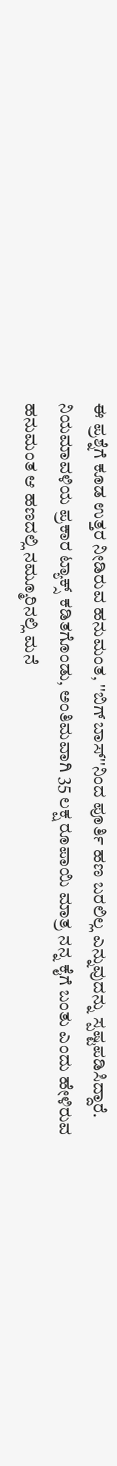ಈ ಪ್ರಶ್ನೆಗೆ ಕೂಡ ಉತ್ತರ ನೀಡಿರುವ ಹನುಮಂತ, ''ಬಿಗ್ ಬಾಸ್''ನಿಂದ ಪೂರ್ತಿ ಹಣ ಬರಲಿಲ್ಲ ಎನ್ನುವುದನ್ನು ಸ್ಪಷ್ಟಪಡಿಸಿದ್ದಾರೆ. ನಿಯಮಾವಳಿಯ ಪ್ರಕಾರ ಟ್ಯಾಕ್ಸ್ ಕಡಿತಗೊಂಡು, ಅಂತಿಮವಾಗಿ 35 ಲಕ್ಷ ರೂಪಾಯಿ ಮಾತ್ರ ನನ್ನ ಕೈಗೆ ಬಂತು ಎಂದು ಹೇಳಿರುವ ಹನುಮಂತ ಆ ಹಣದಲ್ಲಿ ನಮ್ಮೂರಿನಲ್ಲಿ ಮನೆ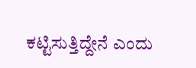ಕಟ್ಟಿಸುತ್ತಿದ್ದೇನೆ ಎಂದು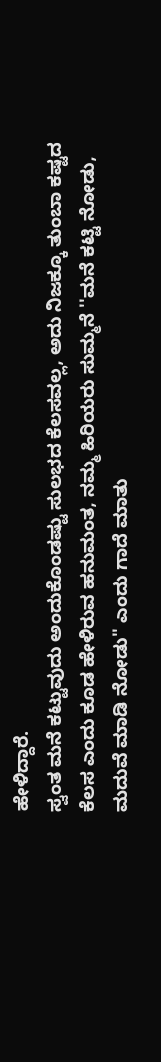ಹೇಳಿದ್ದಾರೆ.
ಸ್ವಂತ ಮನೆ ಕಟ್ಟುವುದು ಅಂದುಕೊಂಡಷ್ಟು ಸುಲಭದ ಕೆಲಸವಲ್ಲ, ಅದು ನಿಜಕ್ಕೂ ತುಂಬಾ ಕಷ್ಟದ ಕೆಲಸ ಎಂದು ಕೂಡ ಹೇಳಿರುವ ಹನುಮಂತ, ನಮ್ಮ ಹಿರಿಯರು ಸುಮ್ಮನೆ ''ಮನೆ ಕಟ್ಟಿ ನೋಡು, ಮದುವೆ ಮಾಡಿ ನೋಡು'' ಎಂದು ಗಾದೆ ಮಾತು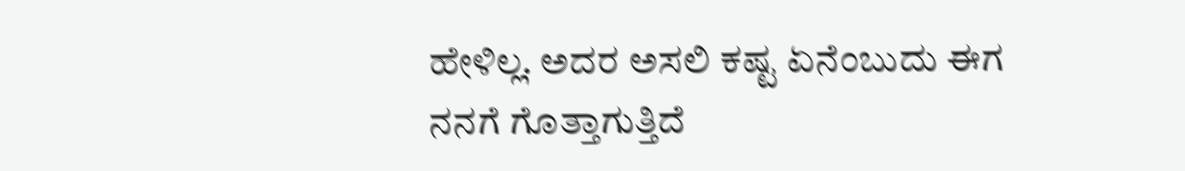ಹೇಳಿಲ್ಲ. ಅದರ ಅಸಲಿ ಕಷ್ಟ ಏನೆಂಬುದು ಈಗ ನನಗೆ ಗೊತ್ತಾಗುತ್ತಿದೆ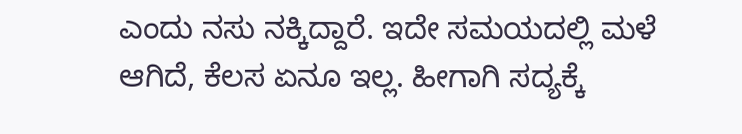ಎಂದು ನಸು ನಕ್ಕಿದ್ದಾರೆ. ಇದೇ ಸಮಯದಲ್ಲಿ ಮಳೆ ಆಗಿದೆ, ಕೆಲಸ ಏನೂ ಇಲ್ಲ. ಹೀಗಾಗಿ ಸದ್ಯಕ್ಕೆ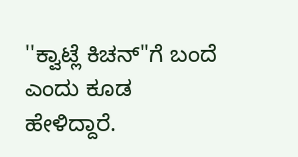''ಕ್ವಾಟ್ಲೆ ಕಿಚನ್''ಗೆ ಬಂದೆ ಎಂದು ಕೂಡ ಹೇಳಿದ್ದಾರೆ.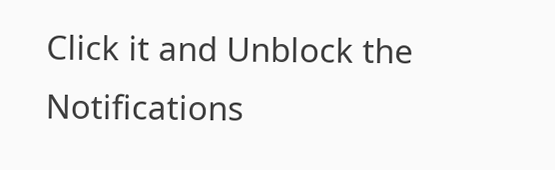Click it and Unblock the Notifications